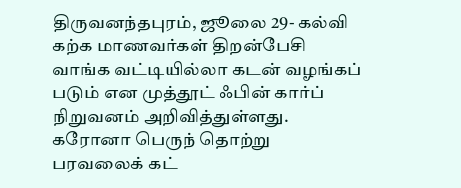திருவனந்தபுரம், ஜூலை 29- கல்வி கற்க மாணவர்கள் திறன்பேசி வாங்க வட்டியில்லா கடன் வழங்கப் படும் என முத்தூட் ஃபின் கார்ப் நிறுவனம் அறிவித்துள்ளது.
கரோனா பெருந் தொற்று பரவலைக் கட்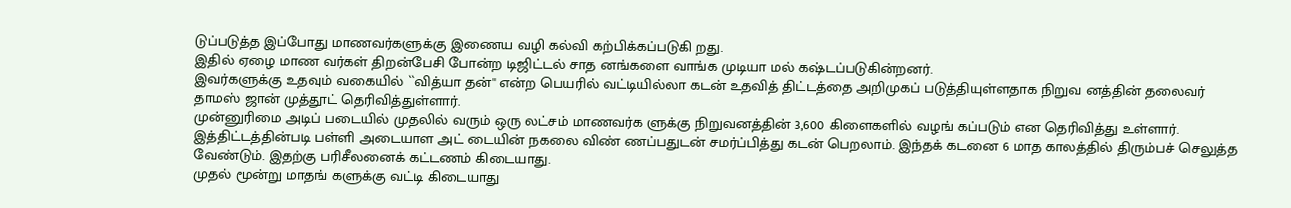டுப்படுத்த இப்போது மாணவர்களுக்கு இணைய வழி கல்வி கற்பிக்கப்படுகி றது.
இதில் ஏழை மாண வர்கள் திறன்பேசி போன்ற டிஜிட்டல் சாத னங்களை வாங்க முடியா மல் கஷ்டப்படுகின்றனர்.
இவர்களுக்கு உதவும் வகையில் ``வித்யா தன்'' என்ற பெயரில் வட்டியில்லா கடன் உதவித் திட்டத்தை அறிமுகப் படுத்தியுள்ளதாக நிறுவ னத்தின் தலைவர் தாமஸ் ஜான் முத்தூட் தெரிவித்துள்ளார்.
முன்னுரிமை அடிப் படையில் முதலில் வரும் ஒரு லட்சம் மாணவர்க ளுக்கு நிறுவனத்தின் 3,600 கிளைகளில் வழங் கப்படும் என தெரிவித்து உள்ளார்.
இத்திட்டத்தின்படி பள்ளி அடையாள அட் டையின் நகலை விண் ணப்பதுடன் சமர்ப்பித்து கடன் பெறலாம். இந்தக் கடனை 6 மாத காலத்தில் திரும்பச் செலுத்த
வேண்டும். இதற்கு பரிசீலனைக் கட்டணம் கிடையாது.
முதல் மூன்று மாதங் களுக்கு வட்டி கிடையாது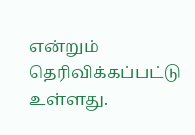என்றும் தெரிவிக்கப்பட்டு உள்ளது.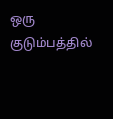ஒரு குடும்பத்தில்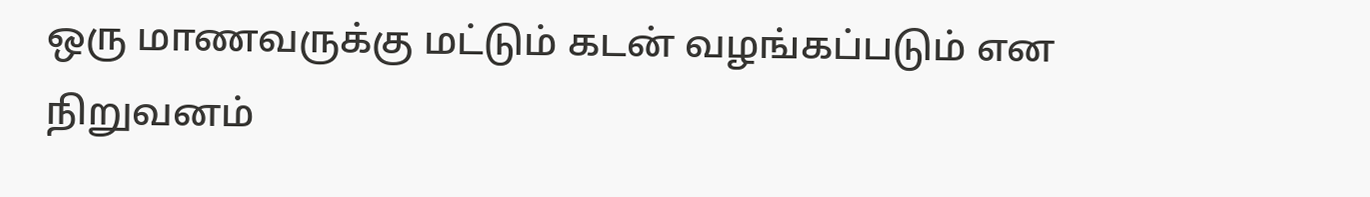ஒரு மாணவருக்கு மட்டும் கடன் வழங்கப்படும் என நிறுவனம்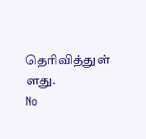தெரிவித்துள் ளது.
No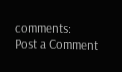comments:
Post a Comment